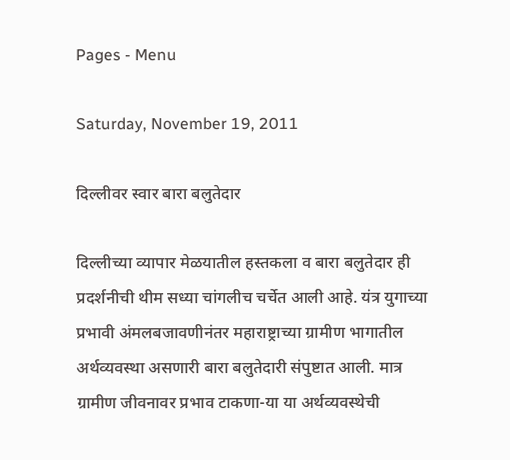Pages - Menu

Saturday, November 19, 2011

दिल्लीवर स्वार बारा बलुतेदार

दिल्लीच्या व्यापार मेळयातील हस्तकला व बारा बलुतेदार ही प्रदर्शनीची थीम सध्या चांगलीच चर्चेत आली आहे. यंत्र युगाच्या प्रभावी अंमलबजावणीनंतर महाराष्ट्राच्या ग्रामीण भागातील अर्थव्यवस्था असणारी बारा बलुतेदारी संपुष्टात आली. मात्र ग्रामीण जीवनावर प्रभाव टाकणा-या या अर्थव्यवस्थेची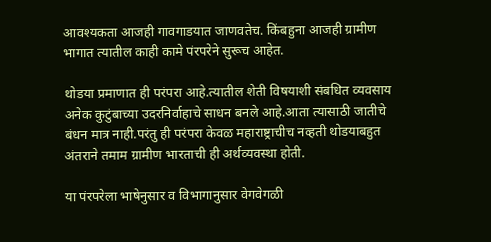आवश्यकता आजही गावगाडयात जाणवतेच. किंबहुना आजही ग्रामीण भागात त्यातील काही कामे पंरपरेने सुरूच आहेत.

थोडया प्रमाणात ही परंपरा आहे.त्यातील शेती विषयाशी संबधित व्यवसाय अनेक कुटुंबाच्या उदरनिर्वाहाचे साधन बनले आहे.आता त्यासाठी जातीचे बंधन मात्र नाही.परंतु ही परंपरा केवळ महाराष्ट्राचीच नव्हती थोडयाबहुत अंतराने तमाम ग्रामीण भारताची ही अर्थव्यवस्था होती.

या पंरपरेला भाषेनुसार व विभागानुसार वेगवेगळी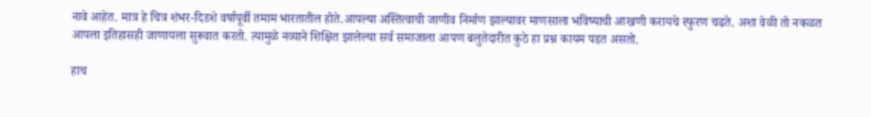नावे आहेत. मात्र हे चित्र शंभर-दिडशे वर्षापूर्वी तमाम भारतातील होते.आपल्या अस्तित्‍वाची जाणीव निर्माण झाल्यावर माणसाला भविष्याची आखणी करायचे स्फुरण चढते. अशा वेळी तो नकळत आपला इतिहासही जाणायला सुरूवात करतो. त्यामुळे नव्याने शिक्षित झालेल्या सर्व समाजाला आपण बलुतेदारीत कुठे हा प्रश्न कायम पडत असतो.

हाच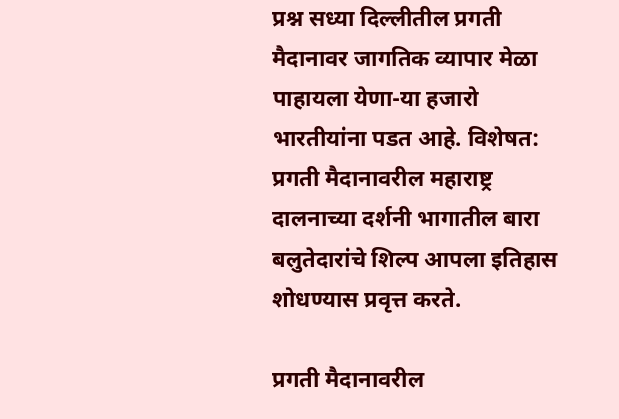प्रश्न सध्या दिल्लीतील प्रगती मैदानावर जागतिक व्यापार मेळा पाहायला येणा-या हजारो भारतीयांना पडत आहे. विशेषत: प्रगती मैदानावरील महाराष्ट्र दालनाच्या दर्शनी भागातील बारा बलुतेदारांचे शिल्प आपला इतिहास शोधण्यास प्रवृत्त करते.

प्रगती मैदानावरील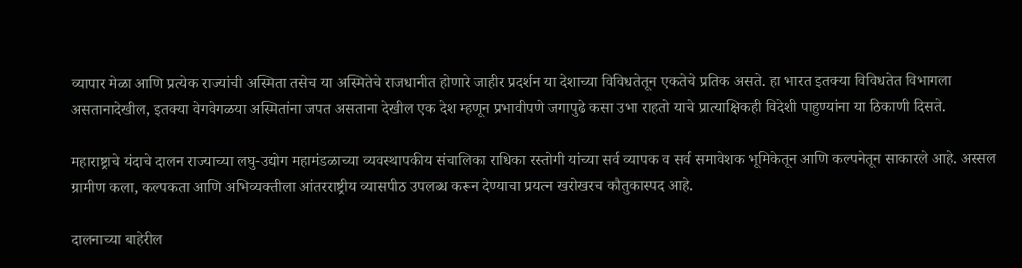व्यापार मेळा आणि प्रत्येक राज्यांची अस्मिता तसेच या अस्मितेचे राजधानीत होणारे जाहीर प्रदर्शन या देशाच्या विविधतेतून एकतेचे प्रतिक असते. हा भारत इतक्या विविधतेत विभागला असतानादेखील, इतक्या वेगवेगळया अस्मितांना जपत असताना देखील एक देश म्हणून प्रभावीपणे जगापुढे कसा उभा राहतो याचे प्रात्याक्षिकही विदेशी पाहुण्यांना या ठिकाणी दिसते.

महाराष्ट्राचे यंदाचे दालन राज्याच्या लघु-उद्योग महामंडळाच्या व्यवस्थापकीय संचालिका राधिका रस्तोगी यांच्या सर्व व्यापक व सर्व समावेशक भूमिकेतून आणि कल्पनेतून साकारले आहे. अस्सल ग्रामीण कला, कल्पकता आणि अभिव्यक्तीला आंतरराष्ट्रीय व्यासपीठ उपलब्ध करून देण्याचा प्रयत्न खरोखरच कौतुकास्‍पद आहे.

दालनाच्या बाहेरील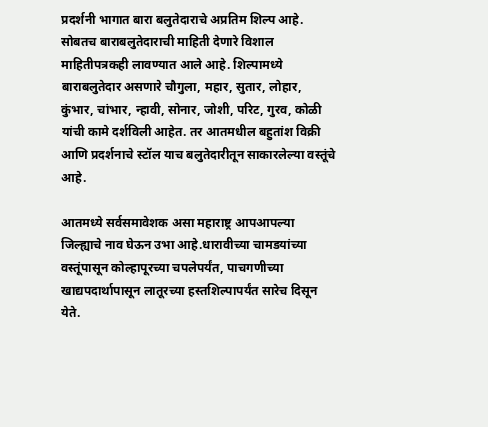प्रदर्शनी भागात बारा बलुतेदाराचे अप्रतिम शिल्प आहे. सोबतच बाराबलुतेदाराची माहिती देणारे विशाल माहितीपत्रकही लावण्यात आले आहे. शिल्पामध्ये बाराबलुतेदार असणारे चौगुला, महार, सुतार, लोहार, कुंभार, चांभार, न्हावी, सोनार, जोशी, परिट, गुरव, कोळी यांची कामे दर्शविली आहेत. तर आतमधील बहुतांश विक्री आणि प्रदर्शनाचे स्टॉल याच बलुतेदारीतून साकारलेल्या वस्तूंचे आहे.

आतमध्ये सर्वसमावेशक असा महाराष्ट्र आपआपल्या जिल्ह्याचे नाव घेऊन उभा आहे.धारावीच्या चामडयांच्या वस्तूंपासून कोल्हापूरच्या चपलेपर्यंत, पाचगणीच्या खाद्यपदार्थापासून लातूरच्या हस्तशिल्पापर्यंत सारेच दिसून येते.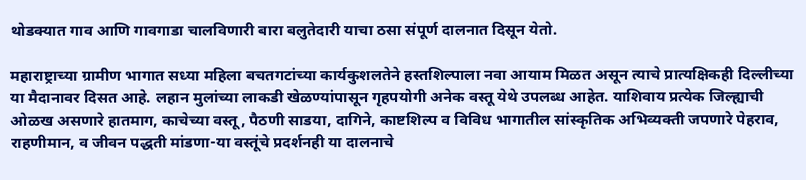थोडक्यात गाव आणि गावगाडा चालविणारी बारा बलुतेदारी याचा ठसा संपूर्ण दालनात दिसून येतो.

महाराष्ट्राच्या ग्रामीण भागात सध्या महिला बचतगटांच्या कार्यकुशलतेने हस्तशिल्पाला नवा आयाम मिळत असून त्याचे प्रात्यक्षिकही दिल्लीच्या या मैदानावर दिसत आहे. लहान मुलांच्या लाकडी खेळण्यांपासून गृहपयोगी अनेक वस्तू येथे उपलब्ध आहेत. याशिवाय प्रत्येक जिल्ह्याची ओळख असणारे हातमाग, काचेच्या वस्तू, पैठणी साडया, दागिने, काष्टशिल्प व विविध भागातील सांस्कृतिक अभिव्यक्ती जपणारे पेहराव, राहणीमान, व जीवन पद्धती मांडणा-या वस्तूंचे प्रदर्शनही या दालनाचे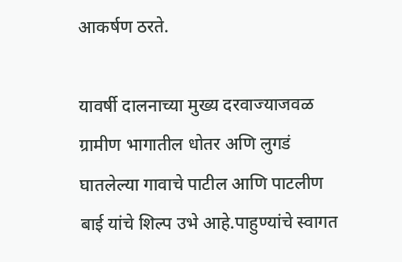आकर्षण ठरते.

यावर्षी दालनाच्या मुख्य दरवाज्याजवळ ग्रामीण भागातील धोतर अणि लुगडं घातलेल्या गावाचे पाटील आणि पाटलीण बाई यांचे शिल्प उभे आहे.पाहुण्यांचे स्वागत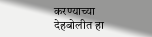करण्याच्या देहबोलीत हा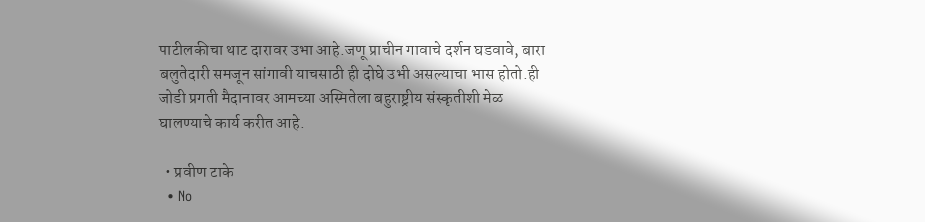पाटीलकीचा थाट दारावर उभा आहे.जणू प्राचीन गावाचे दर्शन घडवावे, बारा बलुतेदारी समजून सांगावी याचसाठी ही दोघे उभी असल्याचा भास होतो.ही जोडी प्रगती मैदानावर आमच्या अस्मितेला बहुराष्ट्रीय संस्कृतीशी मेळ घालण्याचे कार्य करीत आहे.

  • प्रवीण टाके
  • No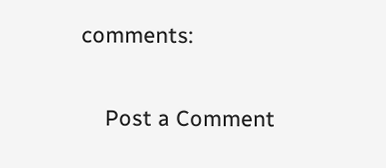comments:

    Post a Comment